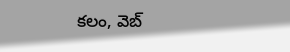కలం, వెబ్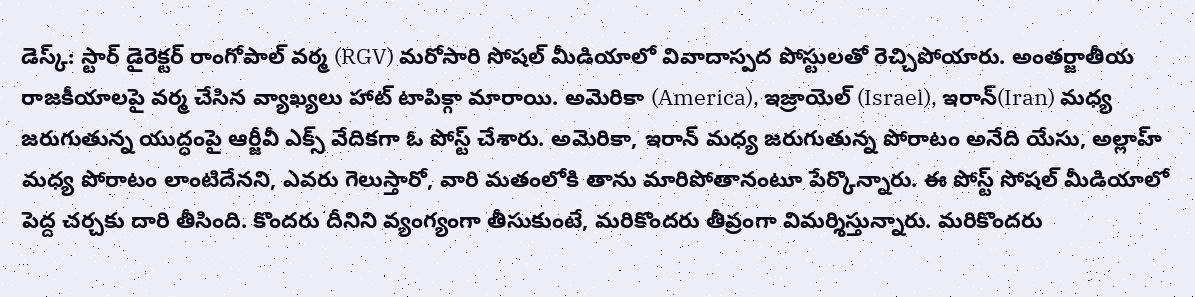డెస్క్: స్టార్ డైరెక్టర్ రాంగోపాల్ వర్మ (RGV) మరోసారి సోషల్ మీడియాలో వివాదాస్పద పోస్టులతో రెచ్చిపోయారు. అంతర్జాతీయ రాజకీయాలపై వర్మ చేసిన వ్యాఖ్యలు హాట్ టాపిక్గా మారాయి. అమెరికా (America), ఇజ్రాయెల్ (Israel), ఇరాన్(Iran) మధ్య జరుగుతున్న యుద్ధంపై ఆర్జీవీ ఎక్స్ వేదికగా ఓ పోస్ట్ చేశారు. అమెరికా, ఇరాన్ మధ్య జరుగుతున్న పోరాటం అనేది యేసు, అల్లాహ్ మధ్య పోరాటం లాంటిదేనని, ఎవరు గెలుస్తారో, వారి మతంలోకి తాను మారిపోతానంటూ పేర్కొన్నారు. ఈ పోస్ట్ సోషల్ మీడియాలో పెద్ద చర్చకు దారి తీసింది. కొందరు దీనిని వ్యంగ్యంగా తీసుకుంటే, మరికొందరు తీవ్రంగా విమర్శిస్తున్నారు. మరికొందరు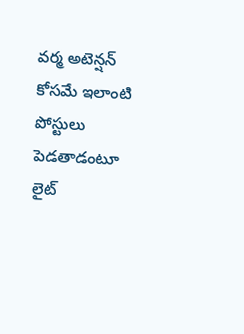వర్మ అటెన్షన్ కోసమే ఇలాంటి పోస్టులు పెడతాడంటూ లైట్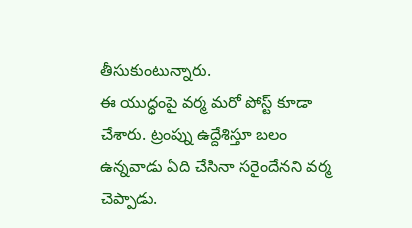తీసుకుంటున్నారు.
ఈ యుద్ధంపై వర్మ మరో పోస్ట్ కూడా చేశారు. ట్రంప్ను ఉద్దేశిస్తూ బలం ఉన్నవాడు ఏది చేసినా సరైందేనని వర్మ చెప్పాడు.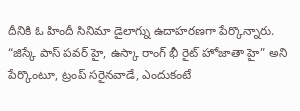దీనికి ఓ హిందీ సినిమా డైలాగ్ను ఉదాహరణగా పేర్కొన్నారు. “జిస్కే పాస్ పవర్ హై, ఉస్కా రాంగ్ భీ రైట్ హోజాతా హై” అని పేర్కొంటూ, ట్రంప్ సరైనవాడే, ఎందుకంటే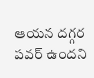ఆయన దగ్గర పవర్ ఉందని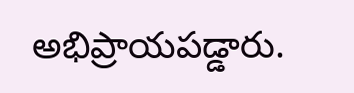అభిప్రాయపడ్డారు.